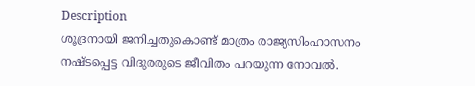Description
ശൂദ്രനായി ജനിച്ചതുകൊണ്ട് മാത്രം രാജ്യസിംഹാസനം നഷ്ടപ്പെട്ട വിദുരരുടെ ജീവിതം പറയുന്ന നോവൽ.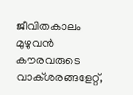ജീവിതകാലം മുഴുവൻ കൗരവരുടെ വാക്ശരങ്ങളേറ്റ്,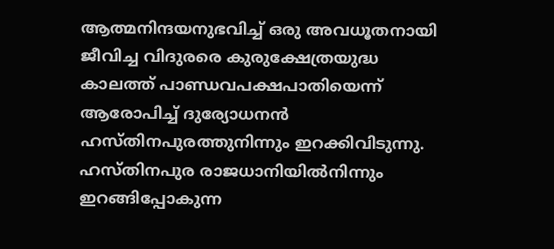ആത്മനിന്ദയനുഭവിച്ച് ഒരു അവധൂതനായി ജീവിച്ച വിദുരരെ കുരുക്ഷേത്രയുദ്ധ കാലത്ത് പാണ്ഡവപക്ഷപാതിയെന്ന് ആരോപിച്ച് ദുര്യോധനൻ ഹസ്തിനപുരത്തുനിന്നും ഇറക്കിവിടുന്നു. ഹസ്തിനപുര രാജധാനിയിൽനിന്നും ഇറങ്ങിപ്പോകുന്ന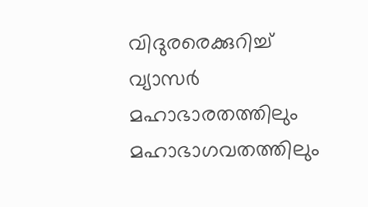വിദുരരെക്കുറിച്ച് വ്യാസർ മഹാഭാരതത്തിലും മഹാഭാഗവതത്തിലും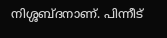നിശ്ശബ്ദനാണ്. പിന്നീട്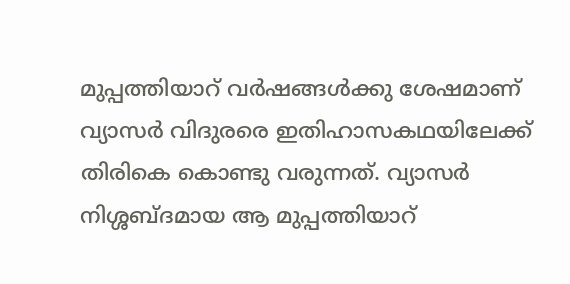മുപ്പത്തിയാറ് വർഷങ്ങൾക്കു ശേഷമാണ് വ്യാസർ വിദുരരെ ഇതിഹാസകഥയിലേക്ക് തിരികെ കൊണ്ടു വരുന്നത്. വ്യാസർ നിശ്ശബ്ദമായ ആ മുപ്പത്തിയാറ്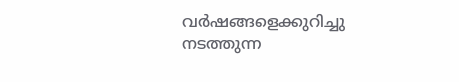വർഷങ്ങളെക്കുറിച്ചു നടത്തുന്ന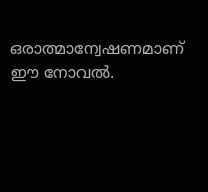ഒരാത്മാന്വേഷണമാണ് ഈ നോവൽ.